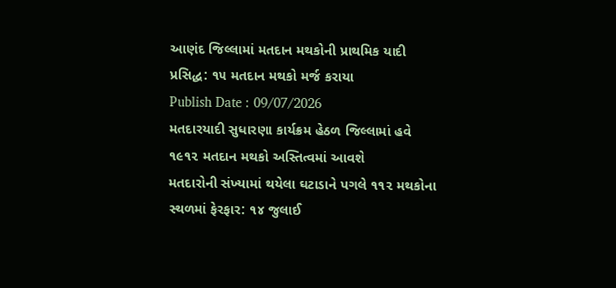આણંદ જિલ્લામાં મતદાન મથકોની પ્રાથમિક યાદી પ્રસિદ્ધ: ૧૫ મતદાન મથકો મર્જ કરાયા
Publish Date : 09/07/2026
મતદારયાદી સુધારણા કાર્યક્રમ હેઠળ જિલ્લામાં હવે ૧૯૧૨ મતદાન મથકો અસ્તિત્વમાં આવશે
મતદારોની સંખ્યામાં થયેલા ઘટાડાને પગલે ૧૧૨ મથકોના સ્થળમાં ફેરફાર: ૧૪ જુલાઈ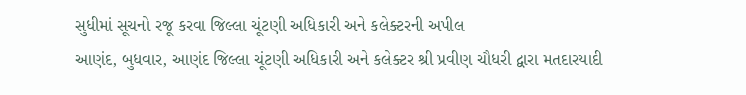સુધીમાં સૂચનો રજૂ કરવા જિલ્લા ચૂંટણી અધિકારી અને કલેક્ટરની અપીલ
આણંદ, બુધવાર, આણંદ જિલ્લા ચૂંટણી અધિકારી અને કલેક્ટર શ્રી પ્રવીણ ચૌધરી દ્વારા મતદારયાદી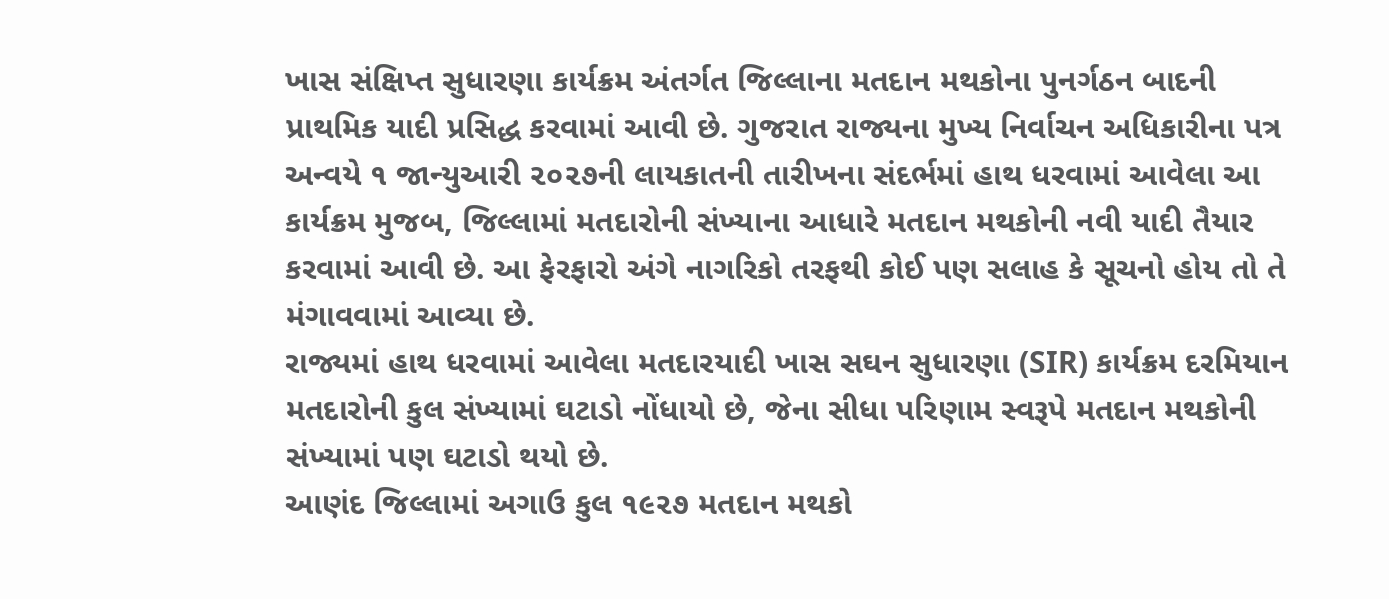ખાસ સંક્ષિપ્ત સુધારણા કાર્યક્રમ અંતર્ગત જિલ્લાના મતદાન મથકોના પુનર્ગઠન બાદની પ્રાથમિક યાદી પ્રસિદ્ધ કરવામાં આવી છે. ગુજરાત રાજ્યના મુખ્ય નિર્વાચન અધિકારીના પત્ર અન્વયે ૧ જાન્યુઆરી ૨૦૨૭ની લાયકાતની તારીખના સંદર્ભમાં હાથ ધરવામાં આવેલા આ કાર્યક્રમ મુજબ, જિલ્લામાં મતદારોની સંખ્યાના આધારે મતદાન મથકોની નવી યાદી તૈયાર કરવામાં આવી છે. આ ફેરફારો અંગે નાગરિકો તરફથી કોઈ પણ સલાહ કે સૂચનો હોય તો તે મંગાવવામાં આવ્યા છે.
રાજ્યમાં હાથ ધરવામાં આવેલા મતદારયાદી ખાસ સઘન સુધારણા (SIR) કાર્યક્રમ દરમિયાન મતદારોની કુલ સંખ્યામાં ઘટાડો નોંધાયો છે, જેના સીધા પરિણામ સ્વરૂપે મતદાન મથકોની સંખ્યામાં પણ ઘટાડો થયો છે.
આણંદ જિલ્લામાં અગાઉ કુલ ૧૯૨૭ મતદાન મથકો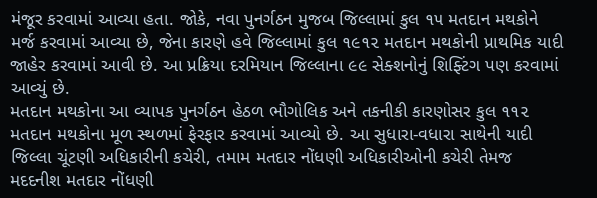મંજૂર કરવામાં આવ્યા હતા. જોકે, નવા પુનર્ગઠન મુજબ જિલ્લામાં કુલ ૧૫ મતદાન મથકોને મર્જ કરવામાં આવ્યા છે, જેના કારણે હવે જિલ્લામાં કુલ ૧૯૧૨ મતદાન મથકોની પ્રાથમિક યાદી જાહેર કરવામાં આવી છે. આ પ્રક્રિયા દરમિયાન જિલ્લાના ૯૯ સેક્શનોનું શિફ્ટિંગ પણ કરવામાં આવ્યું છે.
મતદાન મથકોના આ વ્યાપક પુનર્ગઠન હેઠળ ભૌગોલિક અને તકનીકી કારણોસર કુલ ૧૧૨ મતદાન મથકોના મૂળ સ્થળમાં ફેરફાર કરવામાં આવ્યો છે. આ સુધારા-વધારા સાથેની યાદી જિલ્લા ચૂંટણી અધિકારીની કચેરી, તમામ મતદાર નોંધણી અધિકારીઓની કચેરી તેમજ મદદનીશ મતદાર નોંધણી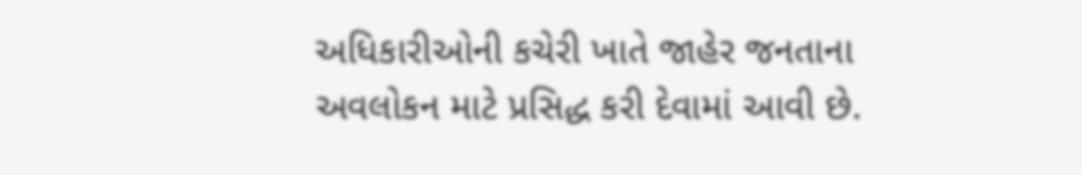અધિકારીઓની કચેરી ખાતે જાહેર જનતાના અવલોકન માટે પ્રસિદ્ધ કરી દેવામાં આવી છે.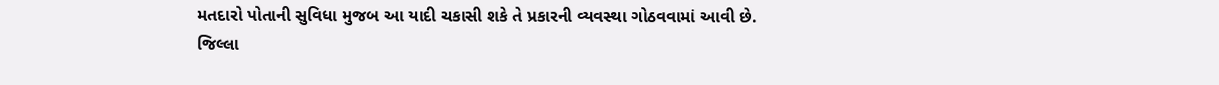મતદારો પોતાની સુવિધા મુજબ આ યાદી ચકાસી શકે તે પ્રકારની વ્યવસ્થા ગોઠવવામાં આવી છે.
જિલ્લા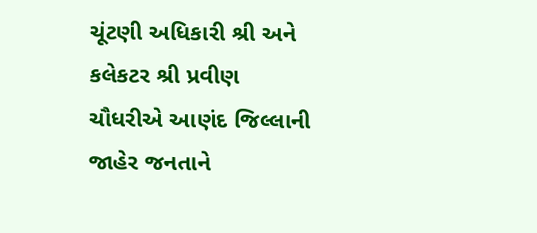ચૂંટણી અધિકારી શ્રી અને કલેકટર શ્રી પ્રવીણ ચૌધરીએ આણંદ જિલ્લાની જાહેર જનતાને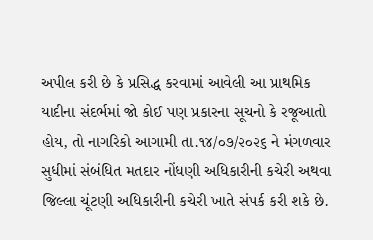અપીલ કરી છે કે પ્રસિદ્ધ કરવામાં આવેલી આ પ્રાથમિક યાદીના સંદર્ભમાં જો કોઈ પણ પ્રકારના સૂચનો કે રજૂઆતો હોય, તો નાગરિકો આગામી તા.૧૪/૦૭/૨૦૨૬ ને મંગળવાર સુધીમાં સંબંધિત મતદાર નોંધણી અધિકારીની કચેરી અથવા જિલ્લા ચૂંટણી અધિકારીની કચેરી ખાતે સંપર્ક કરી શકે છે.